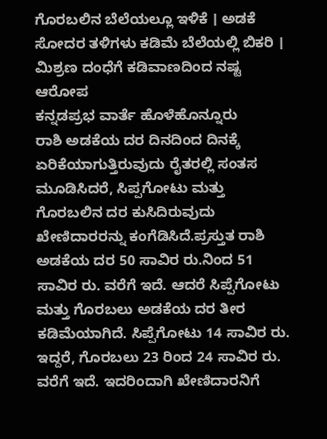ಗೊರಬಲಿನ ಬೆಲೆಯಲ್ಲೂ ಇಳಿಕೆ । ಅಡಕೆ ಸೋದರ ತಳಿಗಳು ಕಡಿಮೆ ಬೆಲೆಯಲ್ಲಿ ಬಿಕರಿ । ಮಿಶ್ರಣ ದಂಧೆಗೆ ಕಡಿವಾಣದಿಂದ ನಷ್ಟ ಆರೋಪ
ಕನ್ನಡಪ್ರಭ ವಾರ್ತೆ ಹೊಳೆಹೊನ್ನೂರು
ರಾಶಿ ಅಡಕೆಯ ದರ ದಿನದಿಂದ ದಿನಕ್ಕೆ ಏರಿಕೆಯಾಗುತ್ತಿರುವುದು ರೈತರಲ್ಲಿ ಸಂತಸ ಮೂಡಿಸಿದರೆ, ಸಿಪ್ಪಗೋಟು ಮತ್ತು ಗೊರಬಲಿನ ದರ ಕುಸಿದಿರುವುದು ಖೇಣಿದಾರರನ್ನು ಕಂಗೆಡಿಸಿದೆ.ಪ್ರಸ್ತುತ ರಾಶಿ ಅಡಕೆಯ ದರ 50 ಸಾವಿರ ರು.ನಿಂದ 51 ಸಾವಿರ ರು. ವರೆಗೆ ಇದೆ. ಆದರೆ ಸಿಪ್ಪೆಗೋಟು ಮತ್ತು ಗೊರಬಲು ಅಡಕೆಯ ದರ ತೀರ ಕಡಿಮೆಯಾಗಿದೆ. ಸಿಪ್ಪೆಗೋಟು 14 ಸಾವಿರ ರು. ಇದ್ದರೆ, ಗೊರಬಲು 23 ರಿಂದ 24 ಸಾವಿರ ರು. ವರೆಗೆ ಇದೆ. ಇದರಿಂದಾಗಿ ಖೇಣಿದಾರನಿಗೆ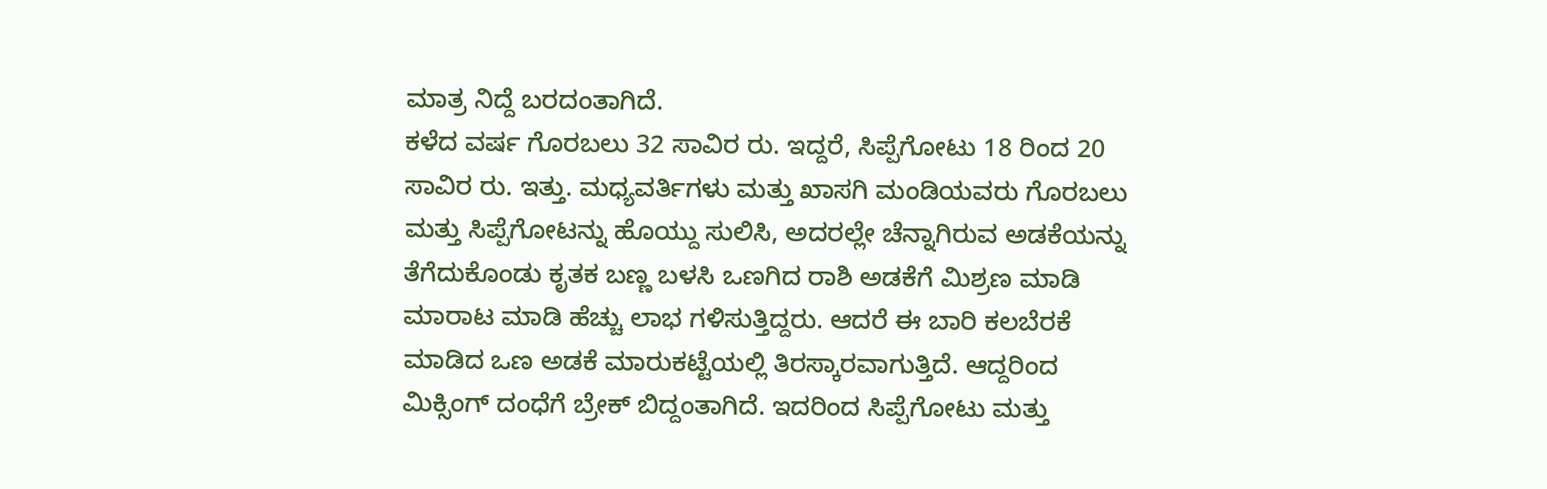ಮಾತ್ರ ನಿದ್ದೆ ಬರದಂತಾಗಿದೆ.
ಕಳೆದ ವರ್ಷ ಗೊರಬಲು 32 ಸಾವಿರ ರು. ಇದ್ದರೆ, ಸಿಪ್ಪೆಗೋಟು 18 ರಿಂದ 20 ಸಾವಿರ ರು. ಇತ್ತು. ಮಧ್ಯವರ್ತಿಗಳು ಮತ್ತು ಖಾಸಗಿ ಮಂಡಿಯವರು ಗೊರಬಲು ಮತ್ತು ಸಿಪ್ಪೆಗೋಟನ್ನು ಹೊಯ್ದು ಸುಲಿಸಿ, ಅದರಲ್ಲೇ ಚೆನ್ನಾಗಿರುವ ಅಡಕೆಯನ್ನು ತೆಗೆದುಕೊಂಡು ಕೃತಕ ಬಣ್ಣ ಬಳಸಿ ಒಣಗಿದ ರಾಶಿ ಅಡಕೆಗೆ ಮಿಶ್ರಣ ಮಾಡಿ ಮಾರಾಟ ಮಾಡಿ ಹೆಚ್ಚು ಲಾಭ ಗಳಿಸುತ್ತಿದ್ದರು. ಆದರೆ ಈ ಬಾರಿ ಕಲಬೆರಕೆ ಮಾಡಿದ ಒಣ ಅಡಕೆ ಮಾರುಕಟ್ಟೆಯಲ್ಲಿ ತಿರಸ್ಕಾರವಾಗುತ್ತಿದೆ. ಆದ್ದರಿಂದ ಮಿಕ್ಸಿಂಗ್ ದಂಧೆಗೆ ಬ್ರೇಕ್ ಬಿದ್ದಂತಾಗಿದೆ. ಇದರಿಂದ ಸಿಪ್ಪೆಗೋಟು ಮತ್ತು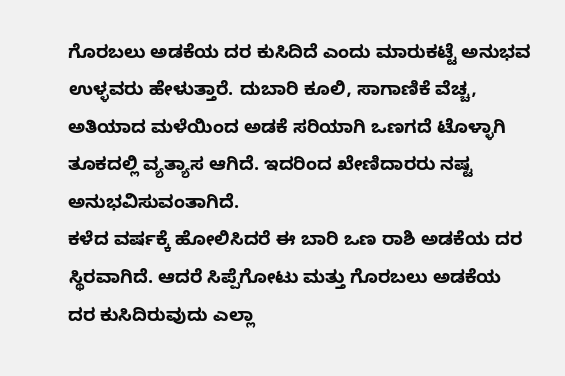ಗೊರಬಲು ಅಡಕೆಯ ದರ ಕುಸಿದಿದೆ ಎಂದು ಮಾರುಕಟ್ಟೆ ಅನುಭವ ಉಳ್ಳವರು ಹೇಳುತ್ತಾರೆ. ದುಬಾರಿ ಕೂಲಿ, ಸಾಗಾಣಿಕೆ ವೆಚ್ಚ, ಅತಿಯಾದ ಮಳೆಯಿಂದ ಅಡಕೆ ಸರಿಯಾಗಿ ಒಣಗದೆ ಟೊಳ್ಳಾಗಿ ತೂಕದಲ್ಲಿ ವ್ಯತ್ಯಾಸ ಆಗಿದೆ. ಇದರಿಂದ ಖೇಣಿದಾರರು ನಷ್ಟ ಅನುಭವಿಸುವಂತಾಗಿದೆ.
ಕಳೆದ ವರ್ಷಕ್ಕೆ ಹೋಲಿಸಿದರೆ ಈ ಬಾರಿ ಒಣ ರಾಶಿ ಅಡಕೆಯ ದರ ಸ್ಥಿರವಾಗಿದೆ. ಆದರೆ ಸಿಪ್ಪೆಗೋಟು ಮತ್ತು ಗೊರಬಲು ಅಡಕೆಯ ದರ ಕುಸಿದಿರುವುದು ಎಲ್ಲಾ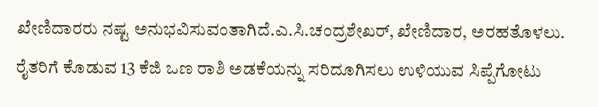ಖೇಣಿದಾರರು ನಷ್ಟ ಅನುಭವಿಸುವಂತಾಗಿದೆ.ಎ.ಸಿ.ಚಂದ್ರಶೇಖರ್, ಖೇಣಿದಾರ, ಅರಹತೊಳಲು.
ರೈತರಿಗೆ ಕೊಡುವ 13 ಕೆಜಿ ಒಣ ರಾಶಿ ಅಡಕೆಯನ್ನು ಸರಿದೂಗಿಸಲು ಉಳಿಯುವ ಸಿಪ್ಪೆಗೋಟು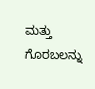ಮತ್ತು ಗೊರಬಲನ್ನು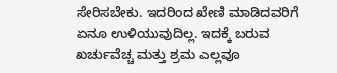ಸೇರಿಸಬೇಕು. ಇದರಿಂದ ಖೇಣಿ ಮಾಡಿದವರಿಗೆ ಏನೂ ಉಳಿಯುವುದಿಲ್ಲ. ಇದಕ್ಕೆ ಬರುವ ಖರ್ಚುವೆಚ್ಚ ಮತ್ತು ಶ್ರಮ ಎಲ್ಲವೂ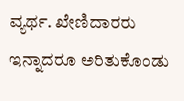ವ್ಯರ್ಥ. ಖೇಣಿದಾರರು ಇನ್ನಾದರೂ ಅರಿತುಕೊಂಡು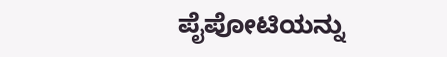ಪೈಪೋಟಿಯನ್ನು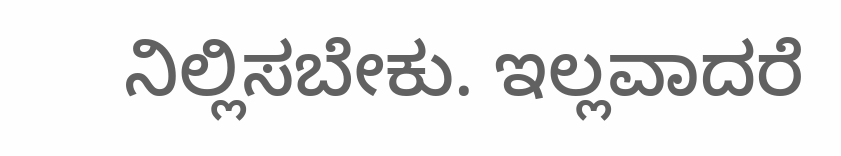ನಿಲ್ಲಿಸಬೇಕು. ಇಲ್ಲವಾದರೆ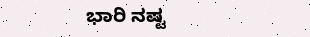ಭಾರಿ ನಷ್ಟ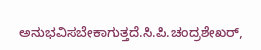ಅನುಭವಿಸಬೇಕಾಗುತ್ತದೆ.ಸಿ.ಪಿ.ಚಂದ್ರಶೇಖರ್,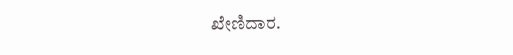ಖೇಣಿದಾರ.